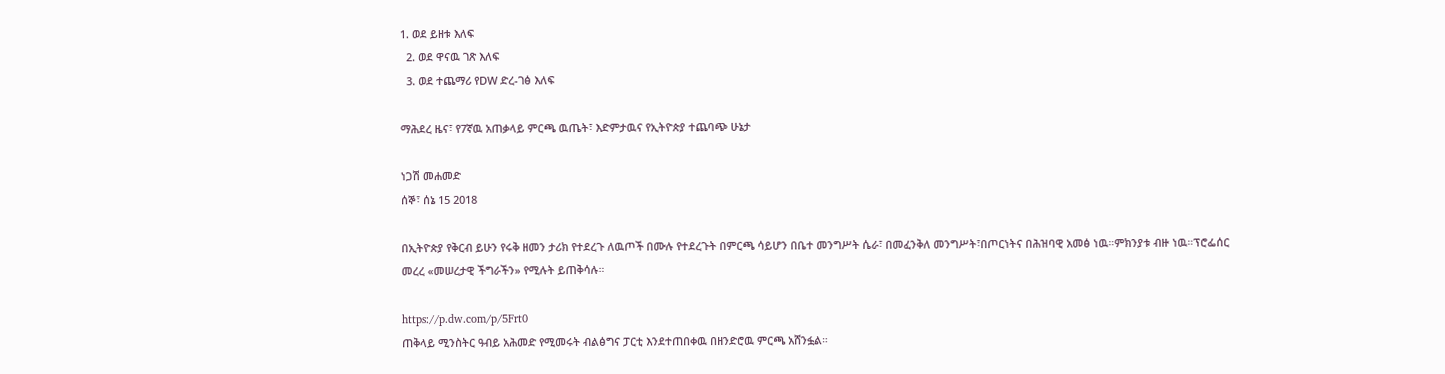1. ወደ ይዘቱ እለፍ
  2. ወደ ዋናዉ ገጽ እለፍ
  3. ወደ ተጨማሪ የDW ድረ-ገፅ እለፍ

ማሕደረ ዜና፣ የ7ኛዉ አጠቃላይ ምርጫ ዉጤት፣ እድምታዉና የኢትዮጵያ ተጨባጭ ሁኔታ

ነጋሽ መሐመድ
ሰኞ፣ ሰኔ 15 2018

በኢትዮጵያ የቅርብ ይሁን የሩቅ ዘመን ታሪክ የተደረጉ ለዉጦች በሙሉ የተደረጉት በምርጫ ሳይሆን በቤተ መንግሥት ሴራ፣ በመፈንቅለ መንግሥት፣በጦርነትና በሕዝባዊ አመፅ ነዉ።ምክንያቱ ብዙ ነዉ።ፕሮፌሰር መረረ «መሠረታዊ ችግራችን» የሚሉት ይጠቅሳሉ።

https://p.dw.com/p/5Frt0
ጠቅላይ ሚንስትር ዓብይ አሕመድ የሚመሩት ብልፅግና ፓርቲ እንደተጠበቀዉ በዘንድሮዉ ምርጫ አሸንፏል።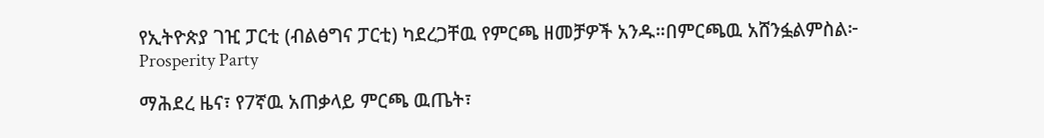የኢትዮጵያ ገዢ ፓርቲ (ብልፅግና ፓርቲ) ካደረጋቸዉ የምርጫ ዘመቻዎች አንዱ።በምርጫዉ አሸንፏልምስል፦ Prosperity Party

ማሕደረ ዜና፣ የ7ኛዉ አጠቃላይ ምርጫ ዉጤት፣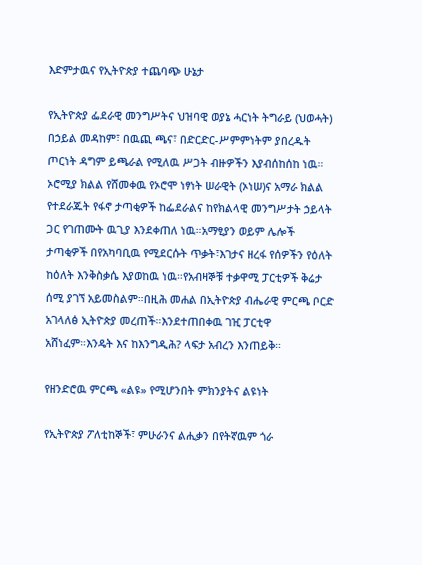እድምታዉና የኢትዮጵያ ተጨባጭ ሁኔታ

የኢትዮጵያ ፌደራዊ መንግሥትና ህዝባዊ ወያኔ ሓርነት ትግራይ (ህወሓት) በኃይል መዳከም፣ በዉጪ ጫና፣ በድርድር-ሥምምነትም ያበረዱት ጦርነት ዳግም ይጫራል የሚለዉ ሥጋት ብዙዎችን እያብሰከሰከ ነዉ። ኦሮሚያ ክልል የሸመቀዉ የኦሮሞ ነፃነት ሠራዊት (ኦነሠ)ና አማራ ክልል የተደራጁት የፋኖ ታጣቂዎች ከፌደራልና ከየክልላዊ መንግሥታት ኃይላት ጋር የገጠሙት ዉጊያ እንደቀጠለ ነዉ።አማፂያን ወይም ሌሎች ታጣቂዎች በየአካባቢዉ የሚደርሱት ጥቃት፣እገታና ዘረፋ የሰዎችን የዕለት ከዕለት እንቅስቃሴ እያወከዉ ነዉ።የአብዛኞቹ ተቃዋሚ ፓርቲዎች ቅሬታ ሰሚ ያገኘ አይመስልም።በዚሕ መሐል በኢትዮጵያ ብሔራዊ ምርጫ ቦርድ አገላለፅ ኢትዮጵያ መረጠች።እንደተጠበቀዉ ገዢ ፓርቲዋ አሸነፈም።እንዴት እና ከእንግዲሕ? ላፍታ አብረን እንጠይቅ።

የዘንድሮዉ ምርጫ «ልዩ» የሚሆንበት ምክንያትና ልዩነት

የኢትዮጵያ ፖለቲከኞች፣ ምሁራንና ልሒቃን በየትኛዉም ጎራ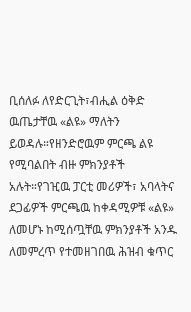ቢሰለፉ ለየድርጊት፣ብሒል ዕቅድ ዉጤታቸዉ «ልዩ» ማለትን ይወዳሉ።የዘንድሮዉም ምርጫ ልዩ የሚባልበት ብዙ ምክንያቶች አሉት።የገዢዉ ፓርቲ መሪዎች፣ አባላትና ደጋፊዎች ምርጫዉ ከቀዳሚዎቹ «ልዩ» ለመሆኑ ከሚሰጧቸዉ ምክንያቶች አንዱ ለመምረጥ የተመዘገበዉ ሕዝብ ቁጥር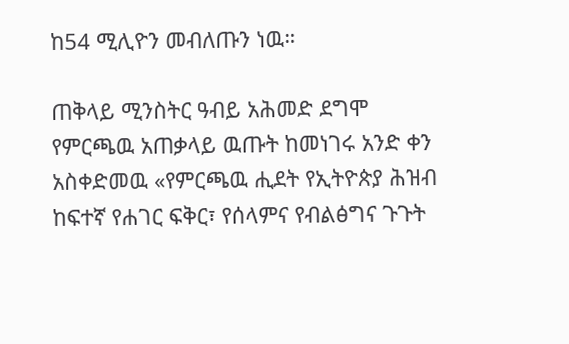ከ54 ሚሊዮን መብለጡን ነዉ።

ጠቅላይ ሚንስትር ዓብይ አሕመድ ደግሞ የምርጫዉ አጠቃላይ ዉጡት ከመነገሩ አንድ ቀን አስቀድመዉ «የምርጫዉ ሒደት የኢትዮጵያ ሕዝብ ከፍተኛ የሐገር ፍቅር፣ የሰላምና የብልፅግና ጉጉት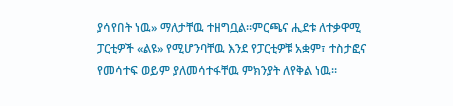ያሳየበት ነዉ» ማለታቸዉ ተዘግቧል።ምርጫና ሒደቱ ለተቃዋሚ ፓርቲዎች «ልዩ» የሚሆንባቸዉ እንደ የፓርቲዎቹ አቋም፣ ተስታፎና የመሳተፍ ወይም ያለመሳተፋቸዉ ምክንያት ለየቅል ነዉ።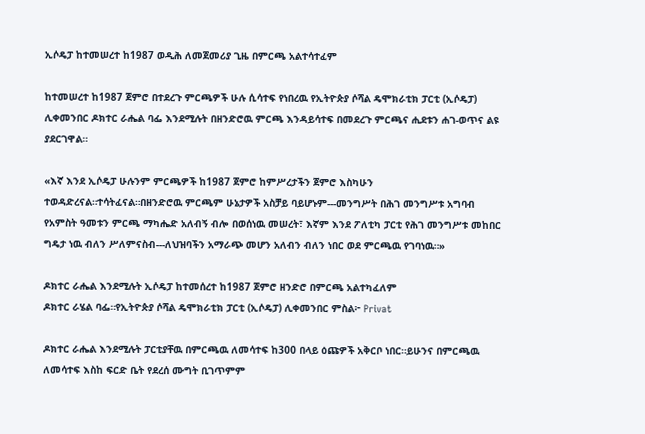ኢሶዴፓ ከተመሠረተ ከ1987 ወዲሕ ለመጀመሪያ ጊዜ በምርጫ አልተሳተፈም

ከተመሠረተ ከ1987 ጀምሮ በተደረጉ ምርጫዎች ሁሉ ሲሳተፍ የነበረዉ የኢትዮጵያ ሶሻል ዴሞክራቲክ ፓርቲ (ኢሶዴፓ) ሊቀመንበር ዶክተር ራሔል ባፌ እንደሚሉት በዘንድሮዉ ምርጫ እንዳይሳተፍ በመደረጉ ምርጫና ሒደቱን ሐገ-ወጥና ልዩ ያደርገዋል።

«እኛ እንደ ኢሶዴፓ ሁሉንም ምርጫዎች ከ1987 ጀምሮ ከምሥረታችን ጀምሮ እስካሁን ተወዳድረናል።ተሳትፈናል።በዘንድሮዉ ምርጫም ሁኔታዎች አስቻይ ባይሆኑም---መንግሥት በሕገ መንግሥቱ አግባብ የአምስት ዓመቱን ምርጫ ማካሔድ አለብኝ ብሎ በወሰነዉ መሠረት፣ እኛም እንደ ፖለቲካ ፓርቲ የሕገ መንግሥቱ መከበር ግዴታ ነዉ ብለን ሥለምናስብ---ለህዝባችን አማራጭ መሆን አለብን ብለን ነበር ወደ ምርጫዉ የገባነዉ።»

ዶክተር ራሔል እንደሚሉት ኢሶዴፓ ከተመሰረተ ከ1987 ጀምሮ ዘንድሮ በምርጫ አልተካፈለም
ዶክተር ራሄል ባፌ።የኢትዮጵያ ሶሻል ዴሞክራቲክ ፓርቲ (ኢሶዴፓ) ሊቀመንበር ምስል፦ Privat

ዶክተር ራሔል እንደሚሉት ፓርቲያቸዉ በምርጫዉ ለመሳተፍ ከ300 በላይ ዕጩዎች አቅርቦ ነበር።ይሁንና በምርጫዉ ለመሳተፍ እስከ ፍርድ ቤት የደረሰ ሙግት ቢገጥምም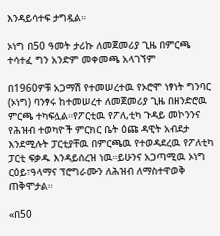እንዳይሳተፍ ታግዷል።

ኦነግ በ50 ዓመት ታሪኩ ለመጀመሪያ ጊዜ በምርጫ ተሳተፈ ግን አንድም መቀመጫ አላገኘም

በ1960ዎቹ አጋማሽ የተመሠረተዉ የኦሮሞ ነፃነት ግንባር (ኦነግ) ባንፃሩ ከተመሠረተ ለመጀመሪያ ጊዜ በዘንድሮዉ ምርጫ ተካፍሏል።የፖርቲዉ የፖለ,ቲካ ጉዳይ መኮንንና የሕዝብ ተወካዮች ምርክር ቤት ዕጩ ዳዊት አብደታ እንደሚሉት ፓርቲያቸዉ በምርጫዉ የተወዳደረዉ የፖለቲካ ፓርቲ ፍቃዱ እንዳይሰረዝ ነዉ።ይሁንና አጋጣሚዉ ኦነግ  ርዕይ፣ዓላማና ፕሮግራሙን ለሕዝብ ለማስተዋወቅ ጠቅሞታል።

«በ50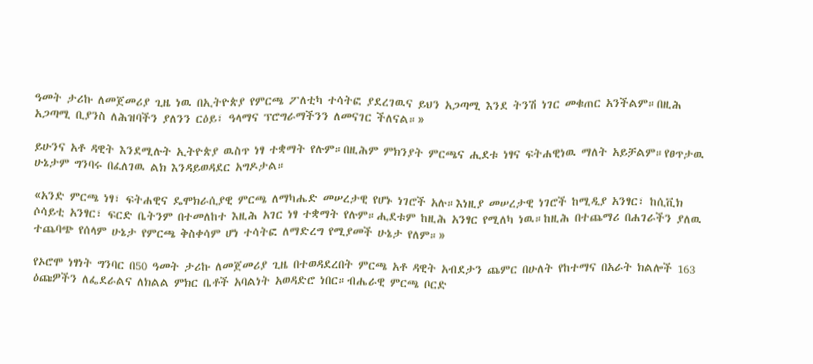ዓመት ታሪኩ ለመጀመሪያ ጊዜ ነዉ በኢትዮጵያ የምርጫ ፖለቲካ ተሳትፎ ያደረገዉና ይህን አጋጣሚ እንደ ትንሽ ነገር መቁጠር አንችልም።በዚሕ አጋጣሚ ቢያንስ ለሕዝባችን ያለንን ርዕይ፣ ዓላማና ፕሮግራማችንን ለመናገር ችለናል።»

ይሁንና አቶ ዳዊት እንደሚሉት ኢትዮጵያ ዉስጥ ነፃ ተቋማት የሉም።በዚሕም ምክንያት ምርጫና ሒደቱ ነፃና ፍትሐዊነዉ ማለት አይቻልም።የፀጥታዉ ሁኔታም ግንባሩ በፈለገዉ ልክ እንዳይወዳደር አግዶታል።

«አንድ ምርጫ ነፃ፣ ፍትሐዊና ዴሞክራሲያዊ ምርጫ ለማካሔድ መሠረታዊ የሆኑ ነገሮች አሉ።እነዚያ መሠረታዊ ነገሮች ከሚዲያ አንፃር፣ ከሲቪክ ሶሳይቲ አንፃር፣ ፍርድ ቤትንም በተመለከተ እዚሕ አገር ነፃ ተቋማት የሉም።ሒደቱም ከዚሕ አንፃር የሚለካ ነዉ።ከዚሕ በተጨማሪ በሐገራችን ያለዉ ተጨባጭ የሰላም ሁኔታ የምርጫ ቅስቀሳም ሆነ ተሳትፎ ለማድረግ የሚያመች ሁኔታ የለም።»

የኦሮሞ ነፃነት ግንባር በ50 ዓመት ታሪኩ ለመጀመሪያ ጊዜ በተወዳደረበት ምርጫ አቶ ዳዊት አብደታን ጨምር በሁለት የከተማና በአራት ክልሎች 163 ዕጩዎችን ለፌደራልና ለክልል ምክር ቤቶች አባልነት አወዳድሮ ነበር።ብሔራዊ ምርጫ ቦርድ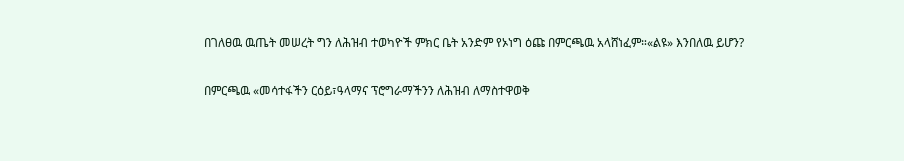በገለፀዉ ዉጤት መሠረት ግን ለሕዝብ ተወካዮች ምክር ቤት አንድም የኦነግ ዕጩ በምርጫዉ አላሸነፈም።«ልዩ» እንበለዉ ይሆን?

በምርጫዉ «መሳተፋችን ርዕይ፣ዓላማና ፕሮግራማችንን ለሕዝብ ለማስተዋወቅ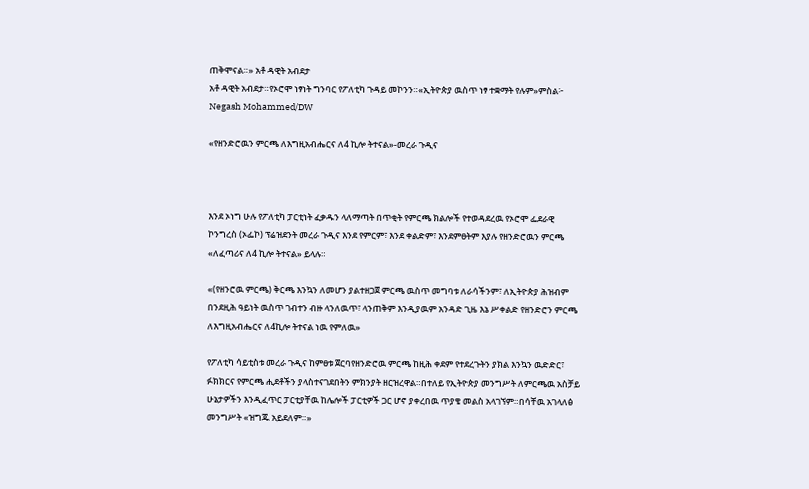ጠቅሞናል።» አቶ ዳዊት አብደታ
አቶ ዳዊት አብደታ።የኦሮሞ ነፃነት ግንባር የፖለቲካ ጉዳይ መኮንን።«ኢትዮጵያ ዉስጥ ነፃ ተቋማት የሉም»ምስል፦ Negash Mohammed/DW

«የዘንድሮዉን ምርጫ ለእግዚአብሔርና ለ4 ኪሎ ትተናል»-መረራ ጉዲና



እንደ ኦነግ ሁሉ የፖለቲካ ፓርቲነት ፈቃዱን ላለማጣት በጥቂት የምርጫ ክልሎች የተወዳደረዉ የኦሮሞ ፌደራዊ ኮንግረስ (ኦፌኮ) ፕሬዝደንት መረራ ጉዲና እንደ የምርም፣ እንደ ቀልድም፣ እንደምፀትም እያሉ የዘንድሮዉን ምርጫ «ለፈጣሪና ለ4 ኪሎ ትተናል» ይላሉ።

«(የዘንሮዉ ምርጫ) ቅርጫ እንኳን ለመሆን ያልተዘጋጀ ምርጫ ዉስጥ መግባቱ ለራሳችንም፣ ለኢትዮጵያ ሕዝብም በንደዚሕ ዓይነት ዉስጥ ገብተን ብዙ ላንለዉጥ፣ ላንጠቅም እንዲያዉም አንዳድ ጊዜ እኔ ሥቀልድ የዘንድሮን ምርጫ ለእግዚአብሔርና ለ4ኪሎ ትተናል ነዉ የምለዉ»

የፖለቲካ ሳይቲስቱ መረራ ጉዲና ከምፀቱ ጀርባየዘንድሮዉ ምርጫ ከዚሕ ቀደም የተደረጉትን ያክል እንኳን ዉድድር፣ ፉክክርና የምርጫ ሒደቶችን ያላስተናገደበትን ምክንያት ዘርዝረዋል።በተለይ የኢትዮጵያ መንግሥት ለምርጫዉ አስቻይ ሁኔታዎችን እንዲፈጥር ፓርቲያቸዉ ከሌሎች ፓርቲዎች ጋር ሆኖ ያቀረበዉ ጥያቄ መልስ አላገኘም።በሳቸዉ አገላለፅ መንግሥት «ዝግጁ አይደለም።»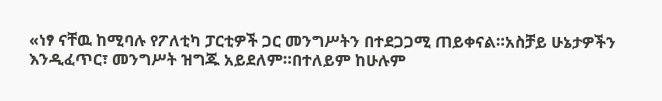«ነፃ ናቸዉ ከሚባሉ የፖለቲካ ፓርቲዎች ጋር መንግሥትን በተደጋጋሚ ጠይቀናል።አስቻይ ሁኔታዎችን እንዲፈጥር፣ መንግሥት ዝግጁ አይደለም።በተለይም ከሁሉም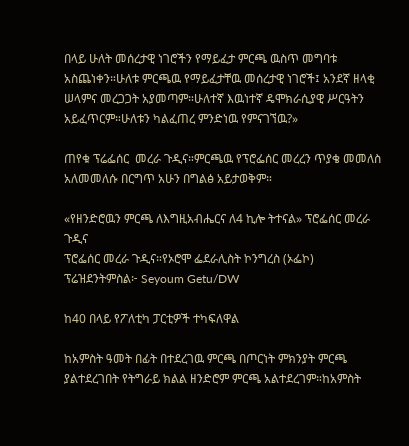በላይ ሁለት መሰረታዊ ነገሮችን የማይፈታ ምርጫ ዉስጥ መግባቱ አስጨነቀን።ሁለቱ ምርጫዉ የማይፈታቸዉ መሰረታዊ ነገሮች፤ አንደኛ ዘላቂ ሠላምና መረጋጋት አያመጣም።ሁለተኛ እዉነተኛ ዴሞክራሲያዊ ሥርዓትን አይፈጥርም።ሁለቱን ካልፈጠረ ምንድነዉ የምናገኘዉ?»

ጠየቁ ፕሬፌሰር  መረራ ጉዲና።ምርጫዉ የፕሮፌሰር መረረን ጥያቄ መመለስ አለመመለሱ በርግጥ አሁን በግልፅ አይታወቅም።

«የዘንድሮዉን ምርጫ ለእግዚአብሔርና ለ4 ኪሎ ትተናል» ፕሮፌሰር መረራ ጉዲና
ፕሮፌሰር መረራ ጉዲና።የኦሮሞ ፌደራሊስት ኮንግረስ (ኦፌኮ) ፕሬዝደንትምስል፦ Seyoum Getu/DW

ከ40 በላይ የፖለቲካ ፓርቲዎች ተካፍለዋል

ከአምስት ዓመት በፊት በተደረገዉ ምርጫ በጦርነት ምክንያት ምርጫ ያልተደረገበት የትግራይ ክልል ዘንድሮም ምርጫ አልተደረገም።ከአምስት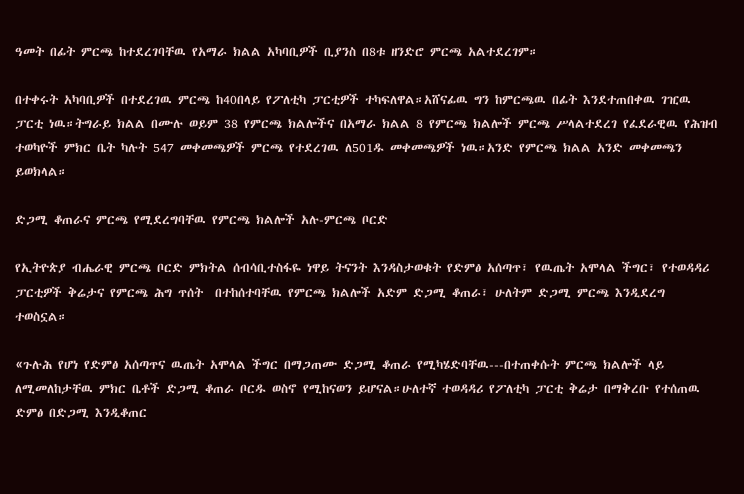ዓመት በፊት ምርጫ ከተደረገባቸዉ የአማራ ክልል አካባቢዎች ቢያንስ በ8ቱ ዘንድሮ ምርጫ አልተደረገም።

በተቀሩት አካባቢዎች በተደረገዉ ምርጫ ከ40በላይ የፖለቲካ ፓርቲዎች ተካፍለዋል።አሸናፊዉ ግን ከምርጫዉ በፊት እንደተጠበቀዉ ገዢዉ ፓርቲ ነዉ።ትግራይ ክልል በሙሉ ወይም 38 የምርጫ ክልሎችና በአማራ ክልል 8 የምርጫ ክልሎች ምርጫ ሥላልተደረገ የፈደራዊዉ የሕዝብ ተወካዮች ምክር ቤት ካሉት 547 መቀመጫዎች ምርጫ የተደረገዉ ለ501ዱ መቀመጫዎች ነዉ።አንድ የምርጫ ክልል አንድ መቀመጫን ይወክላል።

ድጋሚ ቆጠራና ምርጫ የሚደረግባቸዉ የምርጫ ክልሎች አሉ-ምርጫ ቦርድ

የኢትዮጵያ ብሔራዊ ምርጫ ቦርድ ምክትል ሰብሳቢተስፋዬ ነዋይ ትናንት እንዳስታወቁት የድምፅ አሰጣጥ፣ የዉጤት አሞላል ችግር፣ የተወዳዳሪ ፓርቲዎች ቅሬታና የምርጫ ሕግ ጥሰት  በተከሰተባቸዉ የምርጫ ክልሎች አድም ድጋሚ ቆጠራ፣ ሁለትም ድጋሚ ምርጫ እንዲደረግ ተወስኗል።

«ጉሉሕ የሆነ የድምፅ አሰጣጥና ዉጤት አሞላል ችግር በማጋጠሙ ድጋሚ ቆጠራ የሚካሄድባቸዉ---በተጠቀሱት ምርጫ ክልሎች ላይ ለሚመለከታቸዉ ምክር ቤቶች ድጋሚ ቆጠራ ቦርዱ ወስኖ የሚከናወን ይሆናል።ሁለተኛ ተወዳዳሪ የፖለቲካ ፓርቲ ቅሬታ በማቅረቡ የተሰጠዉ ድምፅ በድጋሚ እንዲቆጠር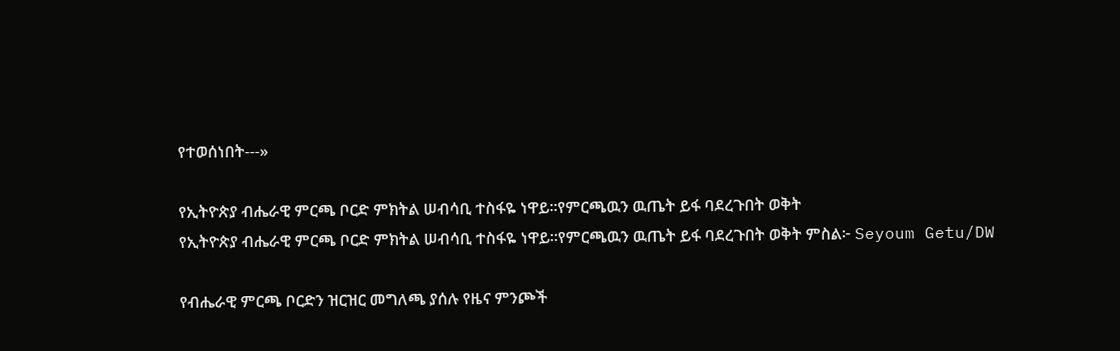የተወሰነበት---»

የኢትዮጵያ ብሔራዊ ምርጫ ቦርድ ምክትል ሠብሳቢ ተስፋዬ ነዋይ።የምርጫዉን ዉጤት ይፋ ባደረጉበት ወቅት
የኢትዮጵያ ብሔራዊ ምርጫ ቦርድ ምክትል ሠብሳቢ ተስፋዬ ነዋይ።የምርጫዉን ዉጤት ይፋ ባደረጉበት ወቅት ምስል፦ Seyoum Getu/DW

የብሔራዊ ምርጫ ቦርድን ዝርዝር መግለጫ ያሰሉ የዜና ምንጮች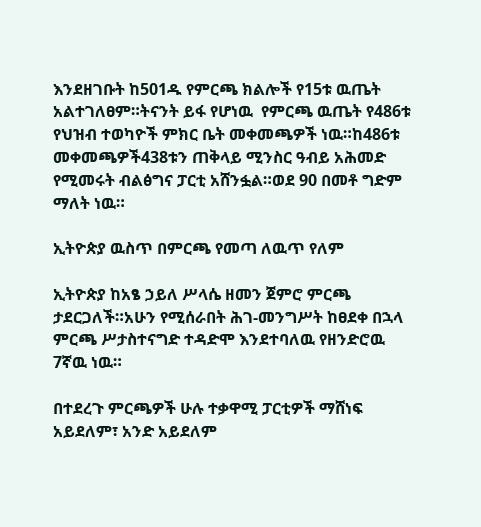እንደዘገቡት ከ501ዱ የምርጫ ክልሎች የ15ቱ ዉጤት አልተገለፀም።ትናንት ይፋ የሆነዉ  የምርጫ ዉጤት የ486ቱ የህዝብ ተወካዮች ምክር ቤት መቀመጫዎች ነዉ።ከ486ቱ መቀመጫዎች438ቱን ጠቅላይ ሚንስር ዓብይ አሕመድ የሚመሩት ብልፅግና ፓርቲ አሸንፏል።ወደ 90 በመቶ ግድም ማለት ነዉ።

ኢትዮጵያ ዉስጥ በምርጫ የመጣ ለዉጥ የለም

ኢትዮጵያ ከአፄ ኃይለ ሥላሴ ዘመን ጀምሮ ምርጫ ታደርጋለች።አሁን የሚሰራበት ሕገ-መንግሥት ከፀደቀ በኋላ ምርጫ ሥታስተናግድ ተዳድሞ እንደተባለዉ የዘንድሮዉ 7ኛዉ ነዉ።

በተደረጉ ምርጫዎች ሁሉ ተቃዋሚ ፓርቲዎች ማሸነፍ አይደለም፣ አንድ አይደለም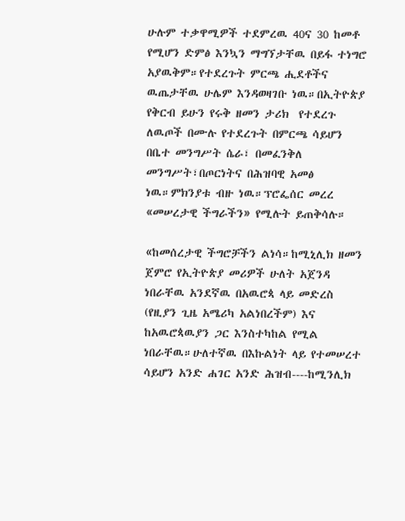ሁሉም ተቃዋሚዎች ተደምረዉ 40ና 30 ከመቶ የሚሆን ድምፅ እንኳን ማግኘታቸዉ በይፋ ተነግሮ አያዉቅም።የተደረጉት ምርጫ ሒደቶችና ዉጤታቸዉ ሁሌም እንዳወዛገቡ ነዉ።በኢትዮጵያ የቅርብ ይሁን የሩቅ ዘመን ታሪክ  የተደረጉ ለዉጦች በሙሉ የተደረጉት በምርጫ ሳይሆን በቤተ መንግሥት ሴራ፣ በመፈንቅለ መንግሥት፣በጦርነትና በሕዝባዊ አመፅ ነዉ።ምክንያቱ ብዙ ነዉ።ፕሮፌሰር መረረ «መሠረታዊ ችግራችን» የሚሉት ይጠቅሳሉ።

«ከመሰረታዊ ችግሮቻችን ልነሳ።ከሚኒሊክ ዘመን ጀምሮ የኢትዮጵያ መሪዎች ሁለት አጀንዳ ነበራቸዉ አንደኛዉ በአዉሮጳ ላይ መድረስ (የዚያን ጊዜ አሜሪካ አልነበረችም) እና ከአዉሮጳዉያን ጋር እንስተካከል የሚል ነበራቸዉ።ሁለተኛዉ በእኩልነት ላይ የተመሠረተ ሳይሆን አንድ ሐገር አንድ ሕዝብ----ከሚንሊክ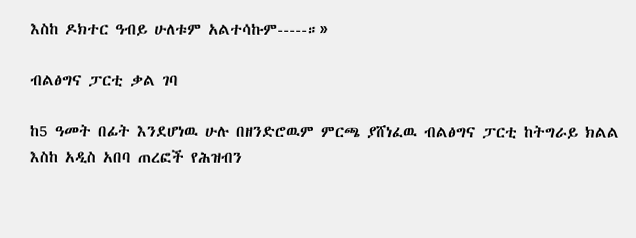እስከ ዶክተር ዓብይ ሁለቱም አልተሳኩም-----።»

ብልፅግና ፓርቲ ቃል ገባ

ከ5 ዓመት በፊት እንደሆነዉ ሁሉ በዘንድሮዉም ምርጫ ያሸነፈዉ ብልፅግና ፓርቲ ከትግራይ ክልል እስከ አዲስ አበባ ጠረፎች የሕዝብን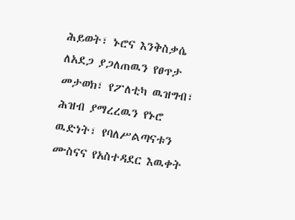ሕይወት፣ ኑሮና እንቅስቃሴ ለአደጋ ያጋለጠዉን የፀጥታ መታወክ፣ የፖለቲካ ዉዝግብ፣ ሕዝብ ያማረረዉን የኑሮ ዉድነት፣ የባለሥልጣናቱን ሙስናና የአስተዳደር እዉቀት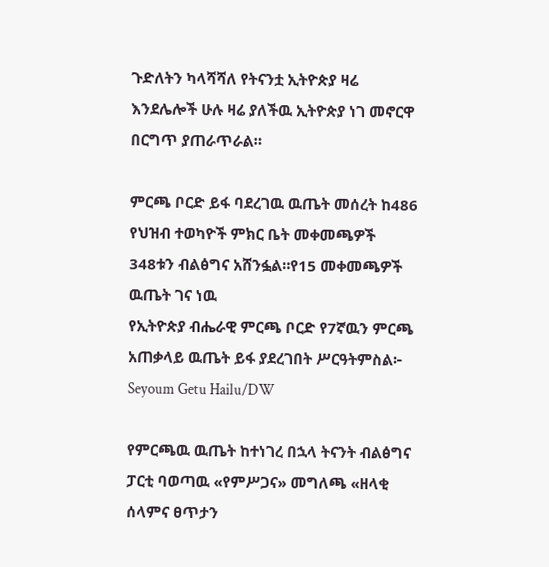ጉድለትን ካላሻሻለ የትናንቷ ኢትዮጵያ ዛሬ እንደሌሎች ሁሉ ዛሬ ያለችዉ ኢትዮጵያ ነገ መኖርዋ በርግጥ ያጠራጥራል።

ምርጫ ቦርድ ይፋ ባደረገዉ ዉጤት መሰረት ከ486 የህዝብ ተወካዮች ምክር ቤት መቀመጫዎች 348ቱን ብልፅግና አሸንፏል።የ15 መቀመጫዎች ዉጤት ገና ነዉ
የኢትዮጵያ ብሔራዊ ምርጫ ቦርድ የ7ኛዉን ምርጫ አጠቃላይ ዉጤት ይፋ ያደረገበት ሥርዓትምስል፦ Seyoum Getu Hailu/DW

የምርጫዉ ዉጤት ከተነገረ በኋላ ትናንት ብልፅግና ፓርቲ ባወጣዉ «የምሥጋና» መግለጫ «ዘላቂ ሰላምና ፀጥታን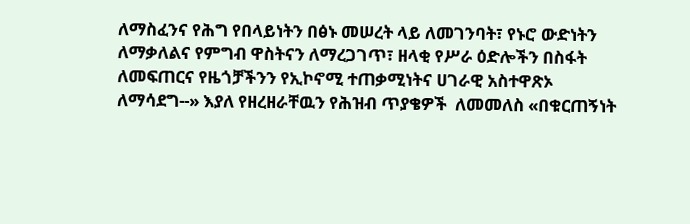ለማስፈንና የሕግ የበላይነትን በፅኑ መሠረት ላይ ለመገንባት፣ የኑሮ ውድነትን ለማቃለልና የምግብ ዋስትናን ለማረጋገጥ፣ ዘላቂ የሥራ ዕድሎችን በስፋት ለመፍጠርና የዜጎቻችንን የኢኮኖሚ ተጠቃሚነትና ሀገራዊ አስተዋጽኦ ለማሳደግ--» እያለ የዘረዘራቸዉን የሕዝብ ጥያቄዎች  ለመመለስ «በቁርጠኝነት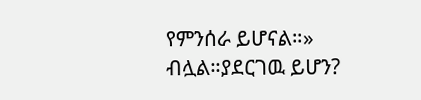የምንሰራ ይሆናል።» ብሏል።ያደርገዉ ይሆን?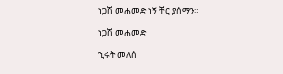ነጋሽ መሐመድ ነኝ ቸር ያሰማን።

ነጋሽ መሐመድ

ኂሩት መለሰ